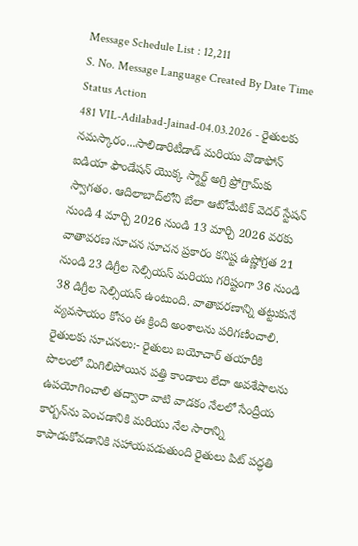Message Schedule List : 12,211
S. No. Message Language Created By Date Time Status Action
481 VIL-Adilabad-Jainad-04.03.2026 - రైతులకు నమస్కారం...సాలిడారిటీడాడ్ మరియు వొడాఫోన్ ఐడియా ఫౌండేషన్ యొక్క స్మార్ట్ అగ్రి ప్రోగ్రామ్‌కు స్వాగతం. ఆదిలాబాద్‌లోని బేలా ఆటోమేటిక్ వెదర్ స్టేషన్ నుండి 4 మార్చి 2026 నుండి 13 మార్చి 2026 వరకు వాతావరణ సూచన సూచన ప్రకారం కనిష్ట ఉష్ణోగ్రత 21 నుండి 23 డిగ్రీల సెల్సియస్ మరియు గరిష్టంగా 36 నుండి 38 డిగ్రీల సెల్సియస్ ఉంటుంది. వాతావరణాన్ని తట్టుకునే వ్యవసాయం కోసం ఈ క్రింది అంశాలను పరిగణించాలి. రైతులకు సూచనలు:- రైతులు బయోచార్ తయారీకి పొలంలో మిగిలిపోయిన పత్తి కాండాలు లేదా అవశేషాలను ఉపయోగించాలి తద్వారా వాటి వాడకం నేలలో సేంద్రీయ కార్బన్‌ను పెంచడానికి మరియు నేల సారాన్ని కాపాడుకోవడానికి సహాయపడుతుంది రైతులు పిట్ పద్ధతి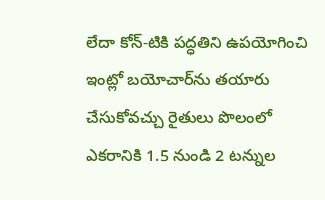లేదా కోన్-టికి పద్ధతిని ఉపయోగించి ఇంట్లో బయోచార్‌ను తయారు చేసుకోవచ్చు రైతులు పొలంలో ఎకరానికి 1.5 నుండి 2 టన్నుల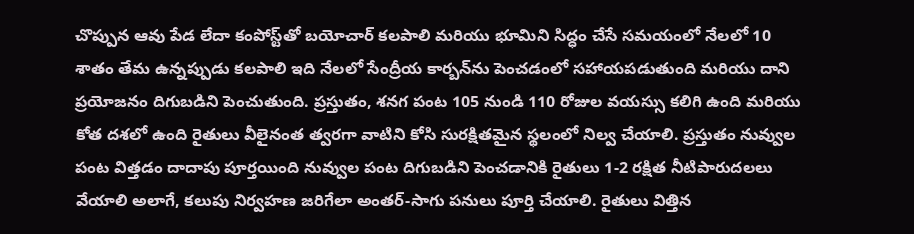చొప్పున ఆవు పేడ లేదా కంపోస్ట్‌తో బయోచార్ కలపాలి మరియు భూమిని సిద్ధం చేసే సమయంలో నేలలో 10 శాతం తేమ ఉన్నప్పుడు కలపాలి ఇది నేలలో సేంద్రీయ కార్బన్‌ను పెంచడంలో సహాయపడుతుంది మరియు దాని ప్రయోజనం దిగుబడిని పెంచుతుంది. ప్రస్తుతం, శనగ పంట 105 నుండి 110 రోజుల వయస్సు కలిగి ఉంది మరియు కోత దశలో ఉంది రైతులు వీలైనంత త్వరగా వాటిని కోసి సురక్షితమైన స్థలంలో నిల్వ చేయాలి. ప్రస్తుతం నువ్వుల పంట విత్తడం దాదాపు పూర్తయింది నువ్వుల పంట దిగుబడిని పెంచడానికి రైతులు 1-2 రక్షిత నీటిపారుదలలు వేయాలి అలాగే, కలుపు నిర్వహణ జరిగేలా అంతర్-సాగు పనులు పూర్తి చేయాలి. రైతులు విత్తిన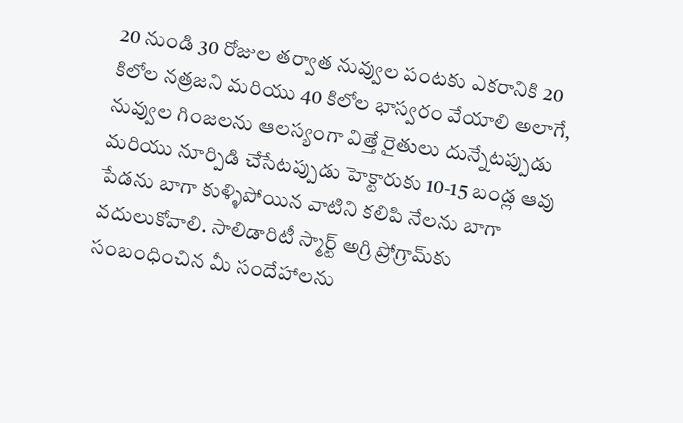20 నుండి 30 రోజుల తర్వాత నువ్వుల పంటకు ఎకరానికి 20 కిలోల నత్రజని మరియు 40 కిలోల భాస్వరం వేయాలి అలాగే, నువ్వుల గింజలను ఆలస్యంగా విత్తే రైతులు దున్నేటప్పుడు మరియు నూర్పిడి చేసేటప్పుడు హెక్టారుకు 10-15 బండ్ల ఆవు పేడను బాగా కుళ్ళిపోయిన వాటిని కలిపి నేలను బాగా వదులుకోవాలి. సాలిడారిటీ స్మార్ట్ అగ్రి ప్రోగ్రామ్‌కు సంబంధించిన మీ సందేహాలను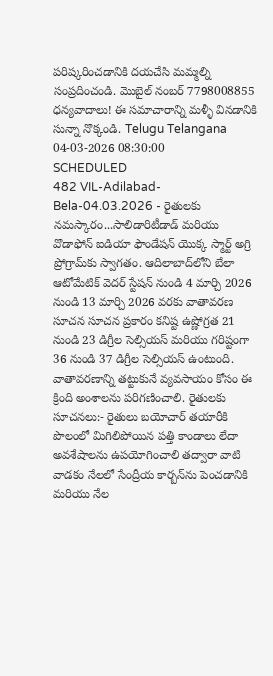పరిష్కరించడానికి దయచేసి మమ్మల్ని సంప్రదించండి. మొబైల్ నంబర్ 7798008855 ధన్యవాదాలు! ఈ సమాచారాన్ని మళ్ళీ వినడానికి సున్నా నొక్కండి. Telugu Telangana 04-03-2026 08:30:00 SCHEDULED
482 VIL-Adilabad-Bela-04.03.2026 - రైతులకు నమస్కారం...సాలిడారిటీడాడ్ మరియు వొడాఫోన్ ఐడియా ఫౌండేషన్ యొక్క స్మార్ట్ అగ్రి ప్రోగ్రామ్‌కు స్వాగతం. ఆదిలాబాద్‌లోని బేలా ఆటోమేటిక్ వెదర్ స్టేషన్ నుండి 4 మార్చి 2026 నుండి 13 మార్చి 2026 వరకు వాతావరణ సూచన సూచన ప్రకారం కనిష్ట ఉష్ణోగ్రత 21 నుండి 23 డిగ్రీల సెల్సియస్ మరియు గరిష్టంగా 36 నుండి 37 డిగ్రీల సెల్సియస్ ఉంటుంది. వాతావరణాన్ని తట్టుకునే వ్యవసాయం కోసం ఈ క్రింది అంశాలను పరిగణించాలి. రైతులకు సూచనలు:- రైతులు బయోచార్ తయారీకి పొలంలో మిగిలిపోయిన పత్తి కాండాలు లేదా అవశేషాలను ఉపయోగించాలి తద్వారా వాటి వాడకం నేలలో సేంద్రీయ కార్బన్‌ను పెంచడానికి మరియు నేల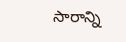సారాన్ని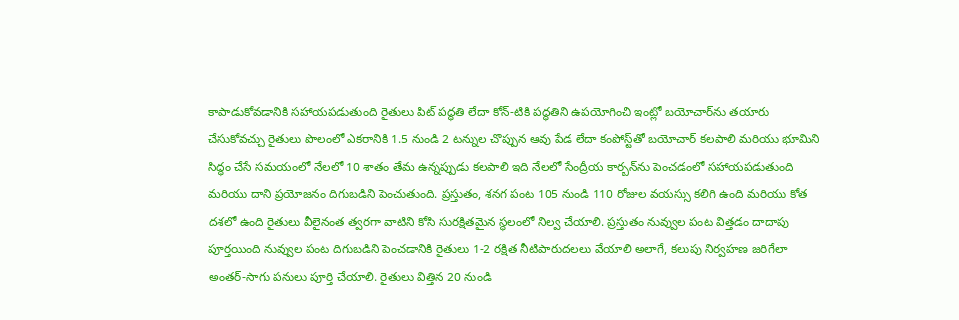కాపాడుకోవడానికి సహాయపడుతుంది రైతులు పిట్ పద్ధతి లేదా కోన్-టికి పద్ధతిని ఉపయోగించి ఇంట్లో బయోచార్‌ను తయారు చేసుకోవచ్చు రైతులు పొలంలో ఎకరానికి 1.5 నుండి 2 టన్నుల చొప్పున ఆవు పేడ లేదా కంపోస్ట్‌తో బయోచార్ కలపాలి మరియు భూమిని సిద్ధం చేసే సమయంలో నేలలో 10 శాతం తేమ ఉన్నప్పుడు కలపాలి ఇది నేలలో సేంద్రీయ కార్బన్‌ను పెంచడంలో సహాయపడుతుంది మరియు దాని ప్రయోజనం దిగుబడిని పెంచుతుంది. ప్రస్తుతం, శనగ పంట 105 నుండి 110 రోజుల వయస్సు కలిగి ఉంది మరియు కోత దశలో ఉంది రైతులు వీలైనంత త్వరగా వాటిని కోసి సురక్షితమైన స్థలంలో నిల్వ చేయాలి. ప్రస్తుతం నువ్వుల పంట విత్తడం దాదాపు పూర్తయింది నువ్వుల పంట దిగుబడిని పెంచడానికి రైతులు 1-2 రక్షిత నీటిపారుదలలు వేయాలి అలాగే, కలుపు నిర్వహణ జరిగేలా అంతర్-సాగు పనులు పూర్తి చేయాలి. రైతులు విత్తిన 20 నుండి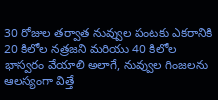30 రోజుల తర్వాత నువ్వుల పంటకు ఎకరానికి 20 కిలోల నత్రజని మరియు 40 కిలోల భాస్వరం వేయాలి అలాగే, నువ్వుల గింజలను ఆలస్యంగా విత్తే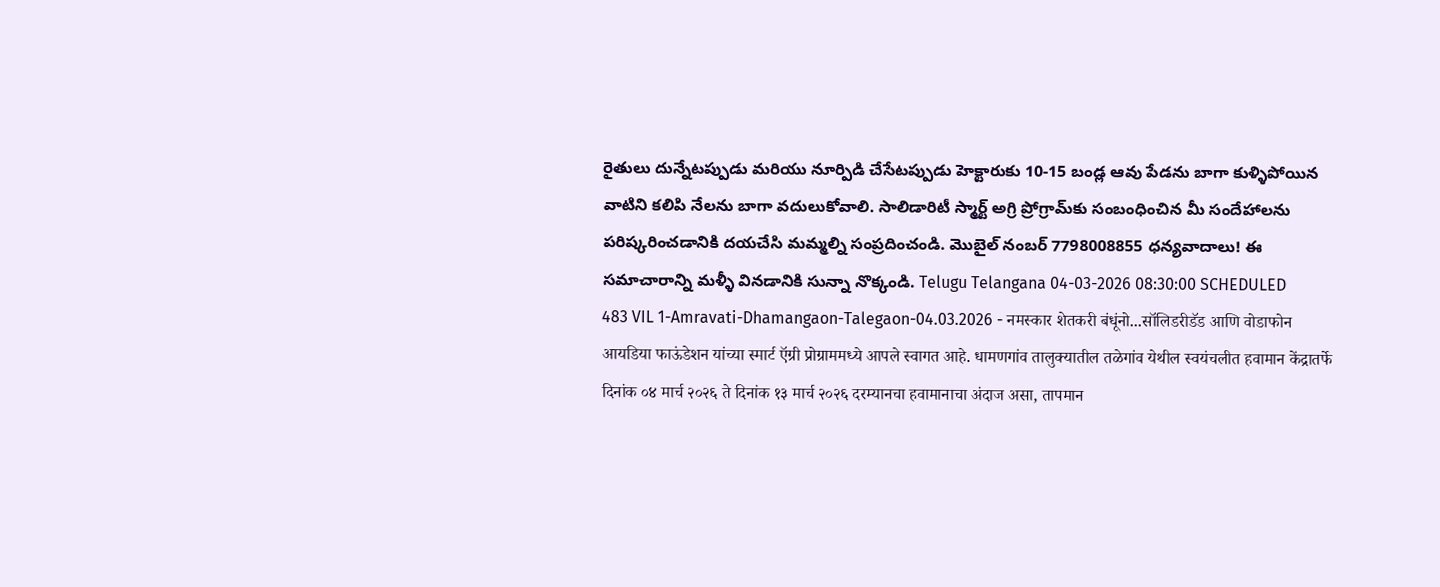రైతులు దున్నేటప్పుడు మరియు నూర్పిడి చేసేటప్పుడు హెక్టారుకు 10-15 బండ్ల ఆవు పేడను బాగా కుళ్ళిపోయిన వాటిని కలిపి నేలను బాగా వదులుకోవాలి. సాలిడారిటీ స్మార్ట్ అగ్రి ప్రోగ్రామ్‌కు సంబంధించిన మీ సందేహాలను పరిష్కరించడానికి దయచేసి మమ్మల్ని సంప్రదించండి. మొబైల్ నంబర్ 7798008855 ధన్యవాదాలు! ఈ సమాచారాన్ని మళ్ళీ వినడానికి సున్నా నొక్కండి. Telugu Telangana 04-03-2026 08:30:00 SCHEDULED
483 VIL 1-Amravati-Dhamangaon-Talegaon-04.03.2026 - नमस्कार शेतकरी बंधूंनो...सॉलिडरीडॅड आणि वोडाफोन आयडिया फाऊंडेशन यांच्या स्मार्ट ऍग्री प्रोग्राममध्ये आपले स्वागत आहे. धामणगांव तालुक्यातील तळेगांव येथील स्वयंचलीत हवामान केंद्रातर्फे दिनांक ०४ मार्च २०२६ ते दिनांक १३ मार्च २०२६ दरम्यानचा हवामानाचा अंदाज असा, तापमान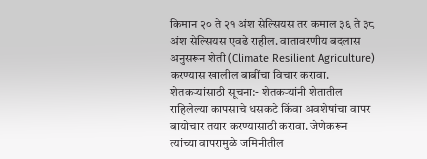किमान २० ते २१ अंश सेल्सियस तर कमाल ३६ ते ३८ अंश सेल्सियस एवढे राहील. वातावरणीय बदलास अनुसरून शेती (Climate Resilient Agriculture) करण्यास खालील बाबींचा विचार करावा. शेतकऱ्यांसाठी सूचना:- शेतकऱ्यांनी शेतातील राहिलेल्या कापसाचे धसकटे किंवा अवशेषांचा वापर बायोचार तयार करण्यासाठी करावा. जेणेकरून त्यांच्या वापरामुळे जमिनीतील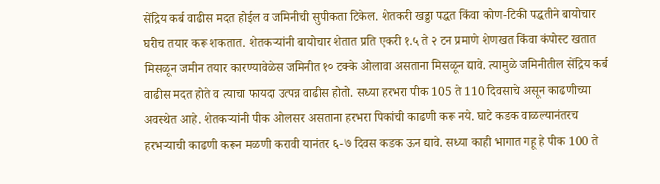सेंद्रिय कर्ब वाढीस मदत होईल व जमिनीची सुपीकता टिकेल. शेतकरी खड्डा पद्धत किंवा कोण-टिकी पद्धतीने बायोचार घरीच तयार करू शकतात. शेतकऱ्यांनी बायोचार शेतात प्रति एकरी १.५ ते २ टन प्रमाणे शेणखत किंवा कंपोस्ट खतात मिसळून जमीन तयार कारण्यावेळेस जमिनीत १० टक्के ओलावा असताना मिसळून द्यावे. त्यामुळे जमिनीतील सेंद्रिय कर्ब वाढीस मदत होते व त्याचा फायदा उत्पन्न वाढीस होतो. सध्या हरभरा पीक 105 ते 110 दिवसाचे असून काढणीच्या अवस्थेत आहे. शेतकऱ्यांनी पीक ओलसर असताना हरभरा पिकांची काढणी करू नये. घाटे कडक वाळल्यानंतरच हरभऱ्याची काढणी करून मळणी करावी यानंतर ६-७ दिवस कडक ऊन द्यावे. सध्या काही भागात गहू हे पीक 100 ते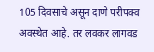105 दिवसाचे असून दाणे परीपक्व अवस्थेत आहे. तर लवकर लागवड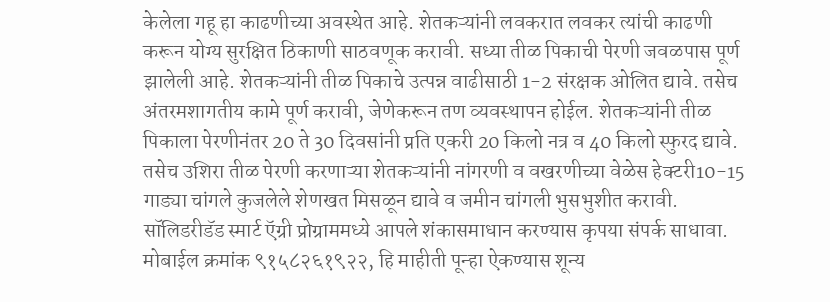केलेला गहू हा काढणीच्या अवस्थेत आहे. शेतकऱ्यांनी लवकरात लवकर त्यांची काढणी करून योग्य सुरक्षित ठिकाणी साठवणूक करावी. सध्या तीळ पिकाची पेरणी जवळपास पूर्ण झालेली आहे. शेतकऱ्यांनी तीळ पिकाचे उत्पन्न वाढीसाठी 1-2 संरक्षक ओलित द्यावे. तसेच अंतरमशागतीय कामे पूर्ण करावी, जेणेकरून तण व्यवस्थापन होईल. शेतकऱ्यांनी तीळ पिकाला पेरणीनंतर 20 ते 30 दिवसांनी प्रति एकरी 20 किलो नत्र व 40 किलो स्फुरद द्यावे. तसेच उशिरा तीळ पेरणी करणाऱ्या शेतकऱ्यांनी नांगरणी व वखरणीच्या वेळेस हेक्टरी10-15 गाड्या चांगले कुजलेले शेणखत मिसळून द्यावे व जमीन चांगली भुसभुशीत करावी. सॉलिडरीडॅड स्मार्ट ऍग्री प्रोग्राममध्ये आपले शंकासमाधान करण्यास कृपया संपर्क साधावा. मोबाईल क्रमांक ९१५८२६१९२२, हि माहीती पून्हा ऐकण्यास शून्य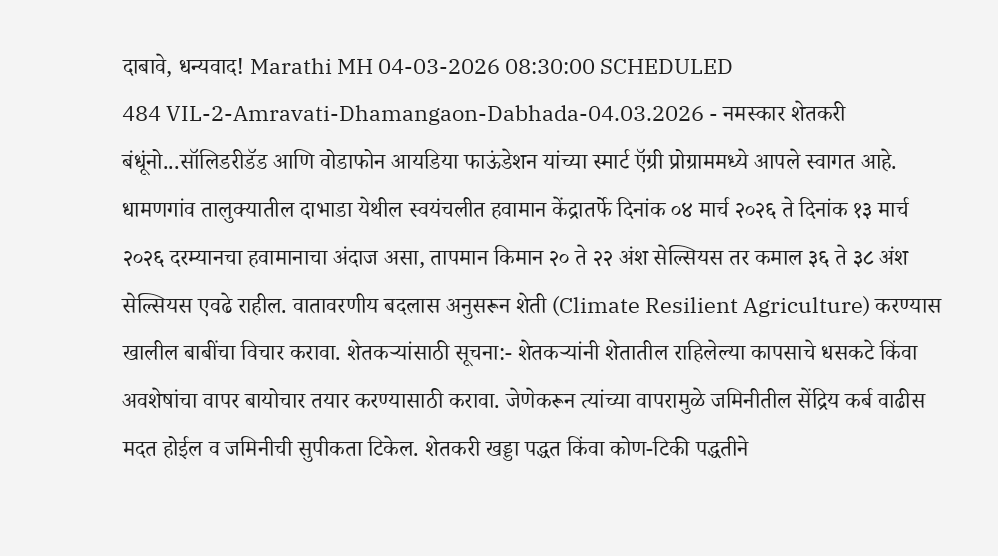दाबावे, धन्यवाद! Marathi MH 04-03-2026 08:30:00 SCHEDULED
484 VIL-2-Amravati-Dhamangaon-Dabhada-04.03.2026 - नमस्कार शेतकरी बंधूंनो...सॉलिडरीडॅड आणि वोडाफोन आयडिया फाऊंडेशन यांच्या स्मार्ट ऍग्री प्रोग्राममध्ये आपले स्वागत आहे. धामणगांव तालुक्यातील दाभाडा येथील स्वयंचलीत हवामान केंद्रातर्फे दिनांक ०४ मार्च २०२६ ते दिनांक १३ मार्च २०२६ दरम्यानचा हवामानाचा अंदाज असा, तापमान किमान २० ते २२ अंश सेल्सियस तर कमाल ३६ ते ३८ अंश सेल्सियस एवढे राहील. वातावरणीय बदलास अनुसरून शेती (Climate Resilient Agriculture) करण्यास खालील बाबींचा विचार करावा. शेतकऱ्यांसाठी सूचना:- शेतकऱ्यांनी शेतातील राहिलेल्या कापसाचे धसकटे किंवा अवशेषांचा वापर बायोचार तयार करण्यासाठी करावा. जेणेकरून त्यांच्या वापरामुळे जमिनीतील सेंद्रिय कर्ब वाढीस मदत होईल व जमिनीची सुपीकता टिकेल. शेतकरी खड्डा पद्धत किंवा कोण-टिकी पद्धतीने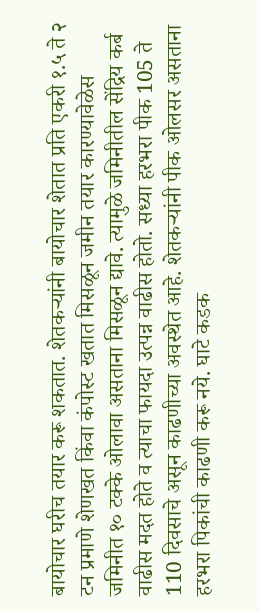बायोचार घरीच तयार करू शकतात. शेतकऱ्यांनी बायोचार शेतात प्रति एकरी १.५ ते २ टन प्रमाणे शेणखत किंवा कंपोस्ट खतात मिसळून जमीन तयार कारण्यावेळेस जमिनीत १० टक्के ओलावा असताना मिसळून द्यावे. त्यामुळे जमिनीतील सेंद्रिय कर्ब वाढीस मदत होते व त्याचा फायदा उत्पन्न वाढीस होतो. सध्या हरभरा पीक 105 ते 110 दिवसाचे असून काढणीच्या अवस्थेत आहे. शेतकऱ्यांनी पीक ओलसर असताना हरभरा पिकांची काढणी करू नये. घाटे कडक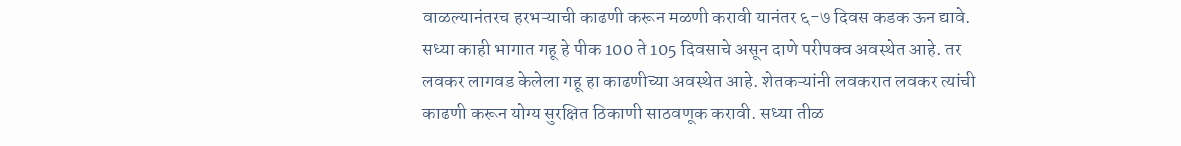वाळल्यानंतरच हरभऱ्याची काढणी करून मळणी करावी यानंतर ६-७ दिवस कडक ऊन द्यावे. सध्या काही भागात गहू हे पीक 100 ते 105 दिवसाचे असून दाणे परीपक्व अवस्थेत आहे. तर लवकर लागवड केलेला गहू हा काढणीच्या अवस्थेत आहे. शेतकऱ्यांनी लवकरात लवकर त्यांची काढणी करून योग्य सुरक्षित ठिकाणी साठवणूक करावी. सध्या तीळ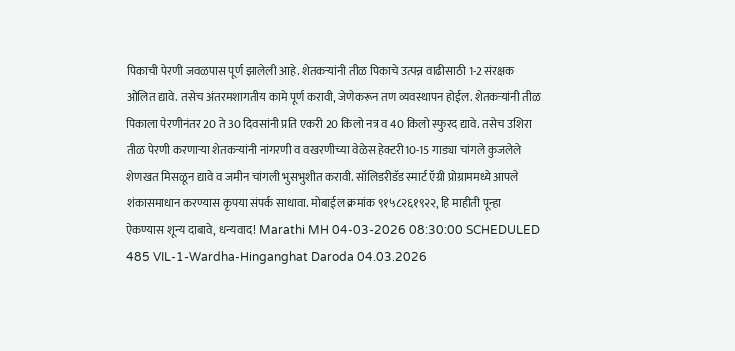पिकाची पेरणी जवळपास पूर्ण झालेली आहे. शेतकऱ्यांनी तीळ पिकाचे उत्पन्न वाढीसाठी 1-2 संरक्षक ओलित द्यावे. तसेच अंतरमशागतीय कामे पूर्ण करावी, जेणेकरून तण व्यवस्थापन होईल. शेतकऱ्यांनी तीळ पिकाला पेरणीनंतर 20 ते 30 दिवसांनी प्रति एकरी 20 किलो नत्र व 40 किलो स्फुरद द्यावे. तसेच उशिरा तीळ पेरणी करणाऱ्या शेतकऱ्यांनी नांगरणी व वखरणीच्या वेळेस हेक्टरी10-15 गाड्या चांगले कुजलेले शेणखत मिसळून द्यावे व जमीन चांगली भुसभुशीत करावी. सॉलिडरीडॅड स्मार्ट ऍग्री प्रोग्राममध्ये आपले शंकासमाधान करण्यास कृपया संपर्क साधावा. मोबाईल क्रमांक ९१५८२६१९२२, हि माहीती पून्हा ऐकण्यास शून्य दाबावे, धन्यवाद! Marathi MH 04-03-2026 08:30:00 SCHEDULED
485 VIL-1-Wardha-Hinganghat Daroda 04.03.2026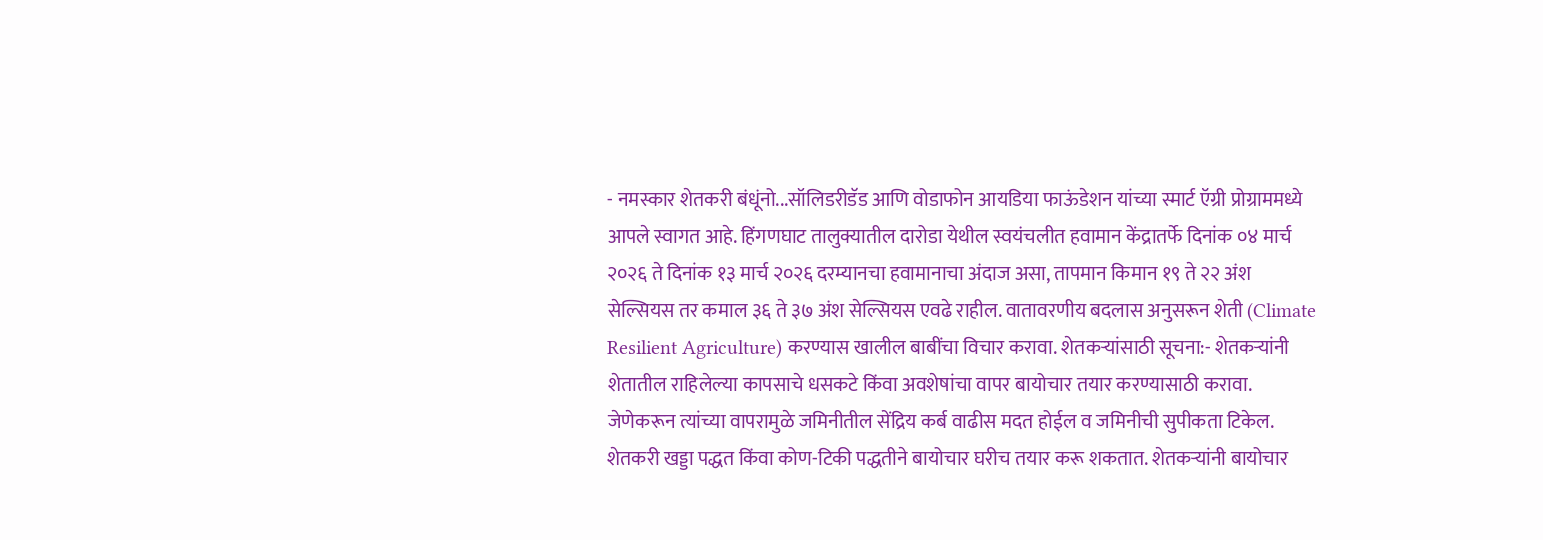- नमस्कार शेतकरी बंधूंनो...सॉलिडरीडॅड आणि वोडाफोन आयडिया फाऊंडेशन यांच्या स्मार्ट ऍग्री प्रोग्राममध्ये आपले स्वागत आहे. हिंगणघाट तालुक्यातील दारोडा येथील स्वयंचलीत हवामान केंद्रातर्फे दिनांक ०४ मार्च २०२६ ते दिनांक १३ मार्च २०२६ दरम्यानचा हवामानाचा अंदाज असा, तापमान किमान १९ ते २२ अंश सेल्सियस तर कमाल ३६ ते ३७ अंश सेल्सियस एवढे राहील. वातावरणीय बदलास अनुसरून शेती (Climate Resilient Agriculture) करण्यास खालील बाबींचा विचार करावा. शेतकऱ्यांसाठी सूचना:- शेतकऱ्यांनी शेतातील राहिलेल्या कापसाचे धसकटे किंवा अवशेषांचा वापर बायोचार तयार करण्यासाठी करावा. जेणेकरून त्यांच्या वापरामुळे जमिनीतील सेंद्रिय कर्ब वाढीस मदत होईल व जमिनीची सुपीकता टिकेल. शेतकरी खड्डा पद्धत किंवा कोण-टिकी पद्धतीने बायोचार घरीच तयार करू शकतात. शेतकऱ्यांनी बायोचार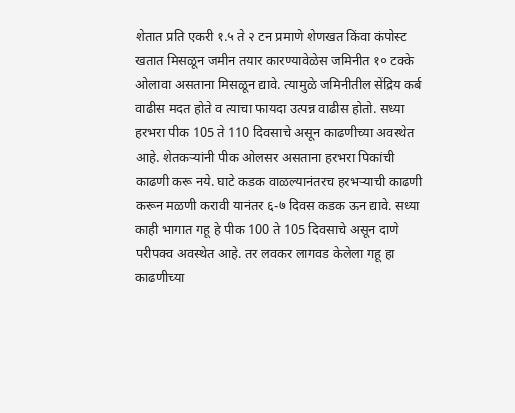शेतात प्रति एकरी १.५ ते २ टन प्रमाणे शेणखत किंवा कंपोस्ट खतात मिसळून जमीन तयार कारण्यावेळेस जमिनीत १० टक्के ओलावा असताना मिसळून द्यावे. त्यामुळे जमिनीतील सेंद्रिय कर्ब वाढीस मदत होते व त्याचा फायदा उत्पन्न वाढीस होतो. सध्या हरभरा पीक 105 ते 110 दिवसाचे असून काढणीच्या अवस्थेत आहे. शेतकऱ्यांनी पीक ओलसर असताना हरभरा पिकांची काढणी करू नये. घाटे कडक वाळल्यानंतरच हरभऱ्याची काढणी करून मळणी करावी यानंतर ६-७ दिवस कडक ऊन द्यावे. सध्या काही भागात गहू हे पीक 100 ते 105 दिवसाचे असून दाणे परीपक्व अवस्थेत आहे. तर लवकर लागवड केलेला गहू हा काढणीच्या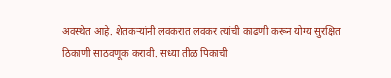अवस्थेत आहे. शेतकऱ्यांनी लवकरात लवकर त्यांची काढणी करून योग्य सुरक्षित ठिकाणी साठवणूक करावी. सध्या तीळ पिकाची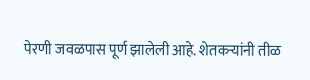पेरणी जवळपास पूर्ण झालेली आहे. शेतकऱ्यांनी तीळ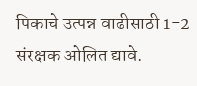पिकाचे उत्पन्न वाढीसाठी 1-2 संरक्षक ओलित द्यावे.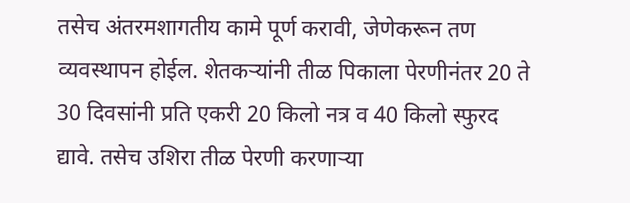तसेच अंतरमशागतीय कामे पूर्ण करावी, जेणेकरून तण व्यवस्थापन होईल. शेतकऱ्यांनी तीळ पिकाला पेरणीनंतर 20 ते 30 दिवसांनी प्रति एकरी 20 किलो नत्र व 40 किलो स्फुरद द्यावे. तसेच उशिरा तीळ पेरणी करणाऱ्या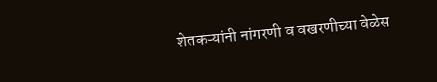शेतकऱ्यांनी नांगरणी व वखरणीच्या वेळेस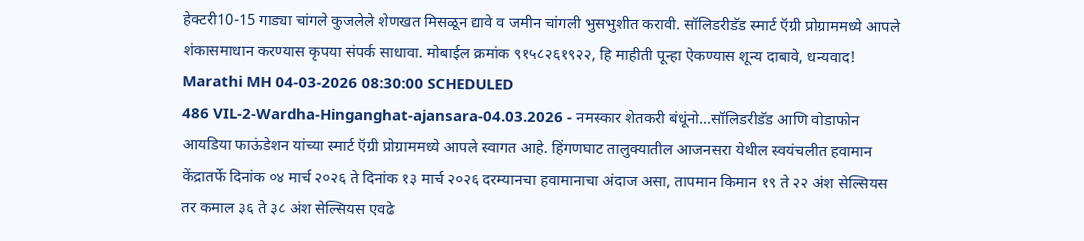हेक्टरी10-15 गाड्या चांगले कुजलेले शेणखत मिसळून द्यावे व जमीन चांगली भुसभुशीत करावी. सॉलिडरीडॅड स्मार्ट ऍग्री प्रोग्राममध्ये आपले शंकासमाधान करण्यास कृपया संपर्क साधावा. मोबाईल क्रमांक ९१५८२६१९२२, हि माहीती पून्हा ऐकण्यास शून्य दाबावे, धन्यवाद! Marathi MH 04-03-2026 08:30:00 SCHEDULED
486 VIL-2-Wardha-Hinganghat-ajansara-04.03.2026 - नमस्कार शेतकरी बंधूंनो...सॉलिडरीडॅड आणि वोडाफोन आयडिया फाऊंडेशन यांच्या स्मार्ट ऍग्री प्रोग्राममध्ये आपले स्वागत आहे. हिंगणघाट तालुक्यातील आजनसरा येथील स्वयंचलीत हवामान केंद्रातर्फे दिनांक ०४ मार्च २०२६ ते दिनांक १३ मार्च २०२६ दरम्यानचा हवामानाचा अंदाज असा, तापमान किमान १९ ते २२ अंश सेल्सियस तर कमाल ३६ ते ३८ अंश सेल्सियस एवढे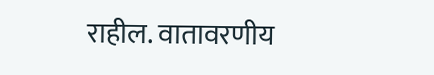राहील. वातावरणीय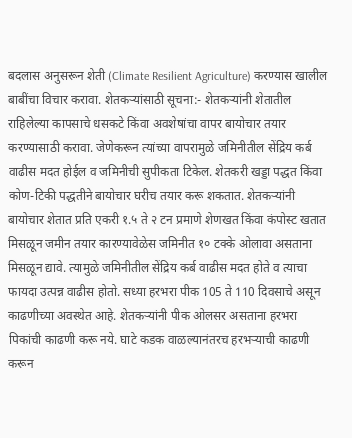बदलास अनुसरून शेती (Climate Resilient Agriculture) करण्यास खालील बाबींचा विचार करावा. शेतकऱ्यांसाठी सूचना:- शेतकऱ्यांनी शेतातील राहिलेल्या कापसाचे धसकटे किंवा अवशेषांचा वापर बायोचार तयार करण्यासाठी करावा. जेणेकरून त्यांच्या वापरामुळे जमिनीतील सेंद्रिय कर्ब वाढीस मदत होईल व जमिनीची सुपीकता टिकेल. शेतकरी खड्डा पद्धत किंवा कोण-टिकी पद्धतीने बायोचार घरीच तयार करू शकतात. शेतकऱ्यांनी बायोचार शेतात प्रति एकरी १.५ ते २ टन प्रमाणे शेणखत किंवा कंपोस्ट खतात मिसळून जमीन तयार कारण्यावेळेस जमिनीत १० टक्के ओलावा असताना मिसळून द्यावे. त्यामुळे जमिनीतील सेंद्रिय कर्ब वाढीस मदत होते व त्याचा फायदा उत्पन्न वाढीस होतो. सध्या हरभरा पीक 105 ते 110 दिवसाचे असून काढणीच्या अवस्थेत आहे. शेतकऱ्यांनी पीक ओलसर असताना हरभरा पिकांची काढणी करू नये. घाटे कडक वाळल्यानंतरच हरभऱ्याची काढणी करून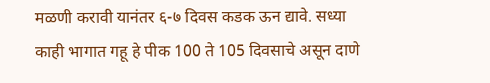मळणी करावी यानंतर ६-७ दिवस कडक ऊन द्यावे. सध्या काही भागात गहू हे पीक 100 ते 105 दिवसाचे असून दाणे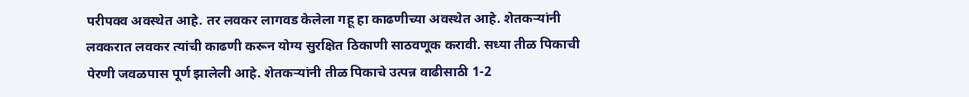परीपक्व अवस्थेत आहे. तर लवकर लागवड केलेला गहू हा काढणीच्या अवस्थेत आहे. शेतकऱ्यांनी लवकरात लवकर त्यांची काढणी करून योग्य सुरक्षित ठिकाणी साठवणूक करावी. सध्या तीळ पिकाची पेरणी जवळपास पूर्ण झालेली आहे. शेतकऱ्यांनी तीळ पिकाचे उत्पन्न वाढीसाठी 1-2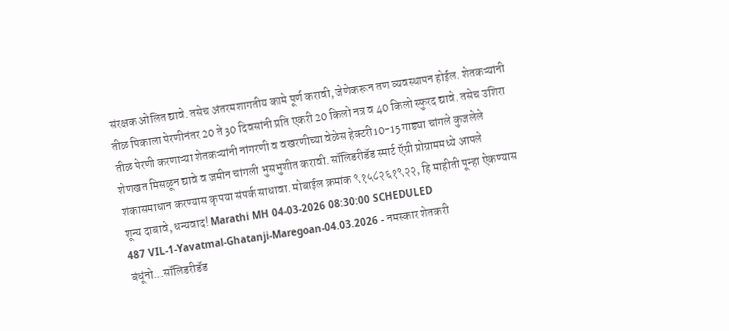संरक्षक ओलित द्यावे. तसेच अंतरमशागतीय कामे पूर्ण करावी, जेणेकरून तण व्यवस्थापन होईल. शेतकऱ्यांनी तीळ पिकाला पेरणीनंतर 20 ते 30 दिवसांनी प्रति एकरी 20 किलो नत्र व 40 किलो स्फुरद द्यावे. तसेच उशिरा तीळ पेरणी करणाऱ्या शेतकऱ्यांनी नांगरणी व वखरणीच्या वेळेस हेक्टरी10-15 गाड्या चांगले कुजलेले शेणखत मिसळून द्यावे व जमीन चांगली भुसभुशीत करावी. सॉलिडरीडॅड स्मार्ट ऍग्री प्रोग्राममध्ये आपले शंकासमाधान करण्यास कृपया संपर्क साधावा. मोबाईल क्रमांक ९१५८२६१९२२, हि माहीती पून्हा ऐकण्यास शून्य दाबावे, धन्यवाद! Marathi MH 04-03-2026 08:30:00 SCHEDULED
487 VIL-1-Yavatmal-Ghatanji-Maregoan-04.03.2026 - नमस्कार शेतकरी बंधूंनो...सॉलिडरीडॅड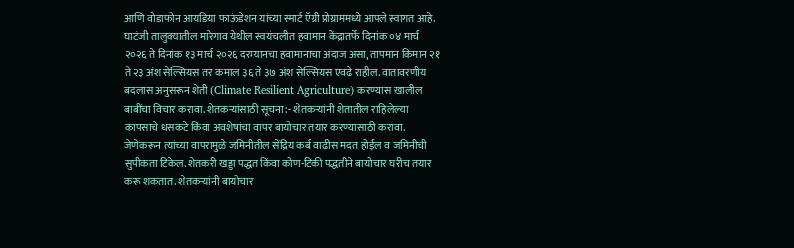आणि वोडाफोन आयडिया फाऊंडेशन यांच्या स्मार्ट ऍग्री प्रोग्राममध्ये आपले स्वागत आहे. घाटंजी तालुक्यातील मारेगाव येथील स्वयंचलीत हवामान केंद्रातर्फे दिनांक ०४ मार्च २०२६ ते दिनांक १३ मार्च २०२६ दरम्यानचा हवामानाचा अंदाज असा, तापमान किमान २१ ते २३ अंश सेल्सियस तर कमाल ३६ ते ३७ अंश सेल्सियस एवढे राहील. वातावरणीय बदलास अनुसरून शेती (Climate Resilient Agriculture) करण्यास खालील बाबींचा विचार करावा. शेतकऱ्यांसाठी सूचना:- शेतकऱ्यांनी शेतातील राहिलेल्या कापसाचे धसकटे किंवा अवशेषांचा वापर बायोचार तयार करण्यासाठी करावा. जेणेकरून त्यांच्या वापरामुळे जमिनीतील सेंद्रिय कर्ब वाढीस मदत होईल व जमिनीची सुपीकता टिकेल. शेतकरी खड्डा पद्धत किंवा कोण-टिकी पद्धतीने बायोचार घरीच तयार करू शकतात. शेतकऱ्यांनी बायोचार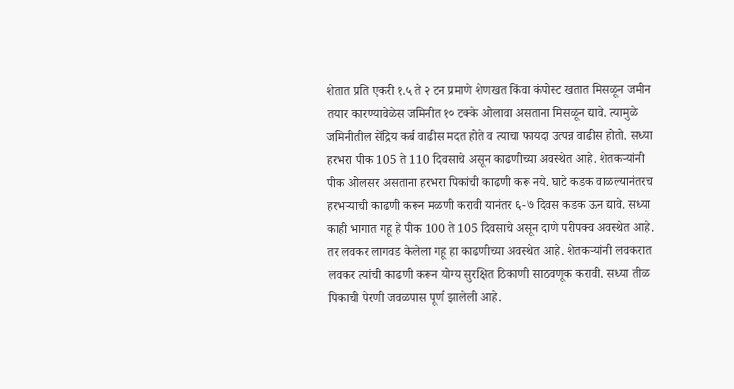शेतात प्रति एकरी १.५ ते २ टन प्रमाणे शेणखत किंवा कंपोस्ट खतात मिसळून जमीन तयार कारण्यावेळेस जमिनीत १० टक्के ओलावा असताना मिसळून द्यावे. त्यामुळे जमिनीतील सेंद्रिय कर्ब वाढीस मदत होते व त्याचा फायदा उत्पन्न वाढीस होतो. सध्या हरभरा पीक 105 ते 110 दिवसाचे असून काढणीच्या अवस्थेत आहे. शेतकऱ्यांनी पीक ओलसर असताना हरभरा पिकांची काढणी करू नये. घाटे कडक वाळल्यानंतरच हरभऱ्याची काढणी करून मळणी करावी यानंतर ६-७ दिवस कडक ऊन द्यावे. सध्या काही भागात गहू हे पीक 100 ते 105 दिवसाचे असून दाणे परीपक्व अवस्थेत आहे. तर लवकर लागवड केलेला गहू हा काढणीच्या अवस्थेत आहे. शेतकऱ्यांनी लवकरात लवकर त्यांची काढणी करून योग्य सुरक्षित ठिकाणी साठवणूक करावी. सध्या तीळ पिकाची पेरणी जवळपास पूर्ण झालेली आहे.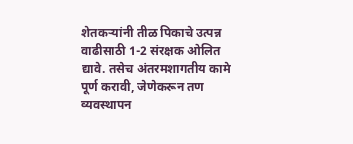शेतकऱ्यांनी तीळ पिकाचे उत्पन्न वाढीसाठी 1-2 संरक्षक ओलित द्यावे. तसेच अंतरमशागतीय कामे पूर्ण करावी, जेणेकरून तण व्यवस्थापन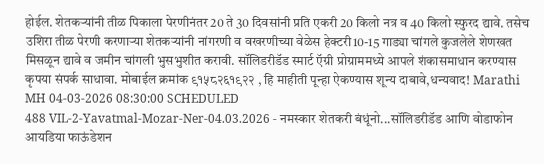होईल. शेतकऱ्यांनी तीळ पिकाला पेरणीनंतर 20 ते 30 दिवसांनी प्रति एकरी 20 किलो नत्र व 40 किलो स्फुरद द्यावे. तसेच उशिरा तीळ पेरणी करणाऱ्या शेतकऱ्यांनी नांगरणी व वखरणीच्या वेळेस हेक्टरी10-15 गाड्या चांगले कुजलेले शेणखत मिसळून द्यावे व जमीन चांगली भुसभुशीत करावी. सॉलिडरीडॅड स्मार्ट ऍग्री प्रोग्राममध्ये आपले शंकासमाधान करण्यास कृपया संपर्क साधावा. मोबाईल क्रमांक ९१५८२६१९२२ , हि माहीती पून्हा ऐकण्यास शून्य दाबावे,धन्यवाद! Marathi MH 04-03-2026 08:30:00 SCHEDULED
488 VIL-2-Yavatmal-Mozar-Ner-04.03.2026 - नमस्कार शेतकरी बंधूंनो...सॉलिडरीडॅड आणि वोडाफोन आयडिया फाऊंडेशन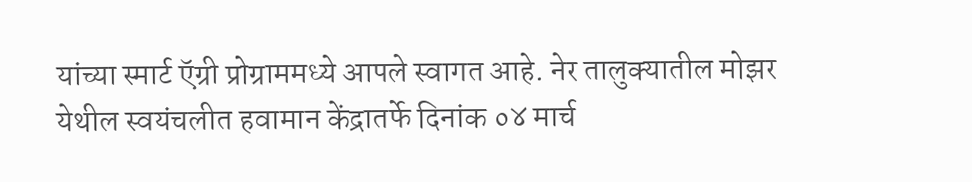यांच्या स्मार्ट ऍग्री प्रोग्राममध्ये आपले स्वागत आहे. नेर तालुक्यातील मोझर येथील स्वयंचलीत हवामान केंद्रातर्फे दिनांक ०४ मार्च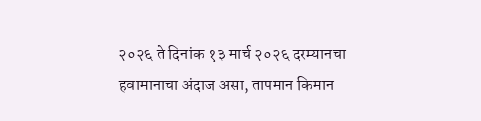२०२६ ते दिनांक १३ मार्च २०२६ दरम्यानचा हवामानाचा अंदाज असा, तापमान किमान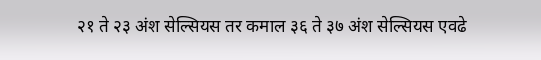२१ ते २३ अंश सेल्सियस तर कमाल ३६ ते ३७ अंश सेल्सियस एवढे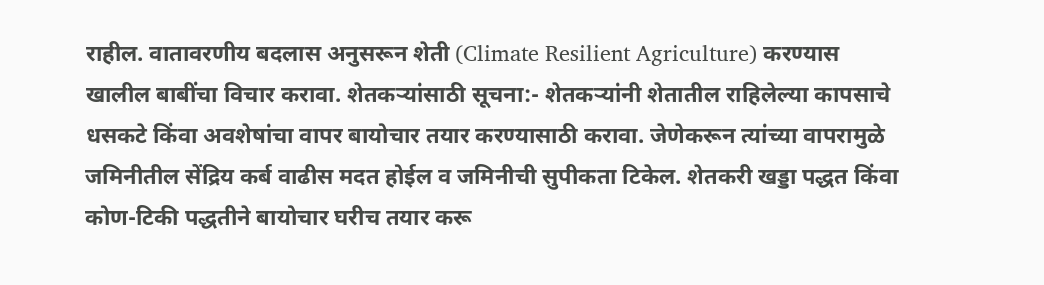राहील. वातावरणीय बदलास अनुसरून शेती (Climate Resilient Agriculture) करण्यास खालील बाबींचा विचार करावा. शेतकऱ्यांसाठी सूचना:- शेतकऱ्यांनी शेतातील राहिलेल्या कापसाचे धसकटे किंवा अवशेषांचा वापर बायोचार तयार करण्यासाठी करावा. जेणेकरून त्यांच्या वापरामुळे जमिनीतील सेंद्रिय कर्ब वाढीस मदत होईल व जमिनीची सुपीकता टिकेल. शेतकरी खड्डा पद्धत किंवा कोण-टिकी पद्धतीने बायोचार घरीच तयार करू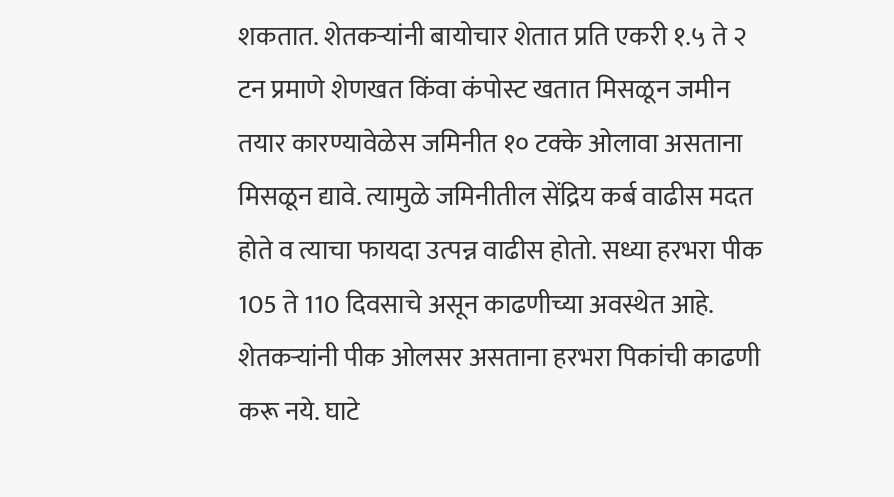शकतात. शेतकऱ्यांनी बायोचार शेतात प्रति एकरी १.५ ते २ टन प्रमाणे शेणखत किंवा कंपोस्ट खतात मिसळून जमीन तयार कारण्यावेळेस जमिनीत १० टक्के ओलावा असताना मिसळून द्यावे. त्यामुळे जमिनीतील सेंद्रिय कर्ब वाढीस मदत होते व त्याचा फायदा उत्पन्न वाढीस होतो. सध्या हरभरा पीक 105 ते 110 दिवसाचे असून काढणीच्या अवस्थेत आहे. शेतकऱ्यांनी पीक ओलसर असताना हरभरा पिकांची काढणी करू नये. घाटे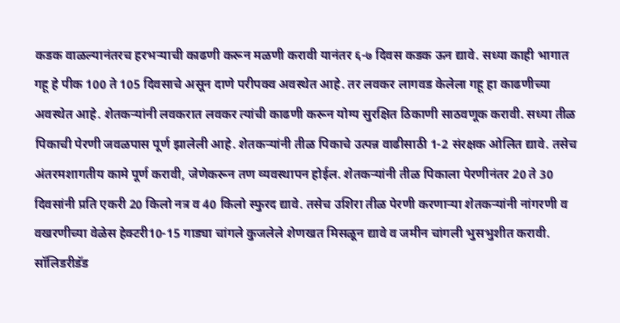कडक वाळल्यानंतरच हरभऱ्याची काढणी करून मळणी करावी यानंतर ६-७ दिवस कडक ऊन द्यावे. सध्या काही भागात गहू हे पीक 100 ते 105 दिवसाचे असून दाणे परीपक्व अवस्थेत आहे. तर लवकर लागवड केलेला गहू हा काढणीच्या अवस्थेत आहे. शेतकऱ्यांनी लवकरात लवकर त्यांची काढणी करून योग्य सुरक्षित ठिकाणी साठवणूक करावी. सध्या तीळ पिकाची पेरणी जवळपास पूर्ण झालेली आहे. शेतकऱ्यांनी तीळ पिकाचे उत्पन्न वाढीसाठी 1-2 संरक्षक ओलित द्यावे. तसेच अंतरमशागतीय कामे पूर्ण करावी, जेणेकरून तण व्यवस्थापन होईल. शेतकऱ्यांनी तीळ पिकाला पेरणीनंतर 20 ते 30 दिवसांनी प्रति एकरी 20 किलो नत्र व 40 किलो स्फुरद द्यावे. तसेच उशिरा तीळ पेरणी करणाऱ्या शेतकऱ्यांनी नांगरणी व वखरणीच्या वेळेस हेक्टरी10-15 गाड्या चांगले कुजलेले शेणखत मिसळून द्यावे व जमीन चांगली भुसभुशीत करावी. सॉलिडरीडॅड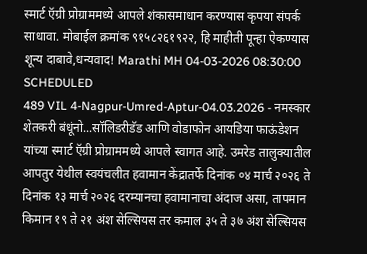स्मार्ट ऍग्री प्रोग्राममध्ये आपले शंकासमाधान करण्यास कृपया संपर्क साधावा. मोबाईल क्रमांक ९१५८२६१९२२, हि माहीती पून्हा ऐकण्यास शून्य दाबावे,धन्यवाद! Marathi MH 04-03-2026 08:30:00 SCHEDULED
489 VIL 4-Nagpur-Umred-Aptur-04.03.2026 - नमस्कार शेतकरी बंधूंनो...सॉलिडरीडॅड आणि वोडाफोन आयडिया फाऊंडेशन यांच्या स्मार्ट ऍग्री प्रोग्राममध्ये आपले स्वागत आहे. उमरेड तालुक्यातील आपतुर येथील स्वयंचलीत हवामान केंद्रातर्फे दिनांक ०४ मार्च २०२६ ते दिनांक १३ मार्च २०२६ दरम्यानचा हवामानाचा अंदाज असा, तापमान किमान १९ ते २१ अंश सेल्सियस तर कमाल ३५ ते ३७ अंश सेल्सियस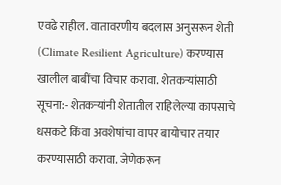एवढे राहील. वातावरणीय बदलास अनुसरून शेती (Climate Resilient Agriculture) करण्यास खालील बाबींचा विचार करावा. शेतकऱ्यांसाठी सूचना:- शेतकऱ्यांनी शेतातील राहिलेल्या कापसाचे धसकटे किंवा अवशेषांचा वापर बायोचार तयार करण्यासाठी करावा. जेणेकरून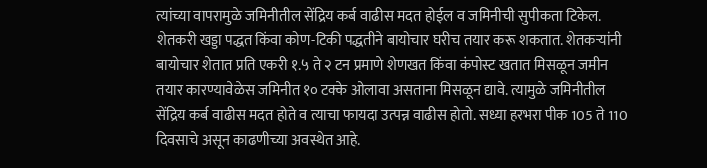त्यांच्या वापरामुळे जमिनीतील सेंद्रिय कर्ब वाढीस मदत होईल व जमिनीची सुपीकता टिकेल. शेतकरी खड्डा पद्धत किंवा कोण-टिकी पद्धतीने बायोचार घरीच तयार करू शकतात. शेतकऱ्यांनी बायोचार शेतात प्रति एकरी १.५ ते २ टन प्रमाणे शेणखत किंवा कंपोस्ट खतात मिसळून जमीन तयार कारण्यावेळेस जमिनीत १० टक्के ओलावा असताना मिसळून द्यावे. त्यामुळे जमिनीतील सेंद्रिय कर्ब वाढीस मदत होते व त्याचा फायदा उत्पन्न वाढीस होतो. सध्या हरभरा पीक 105 ते 110 दिवसाचे असून काढणीच्या अवस्थेत आहे.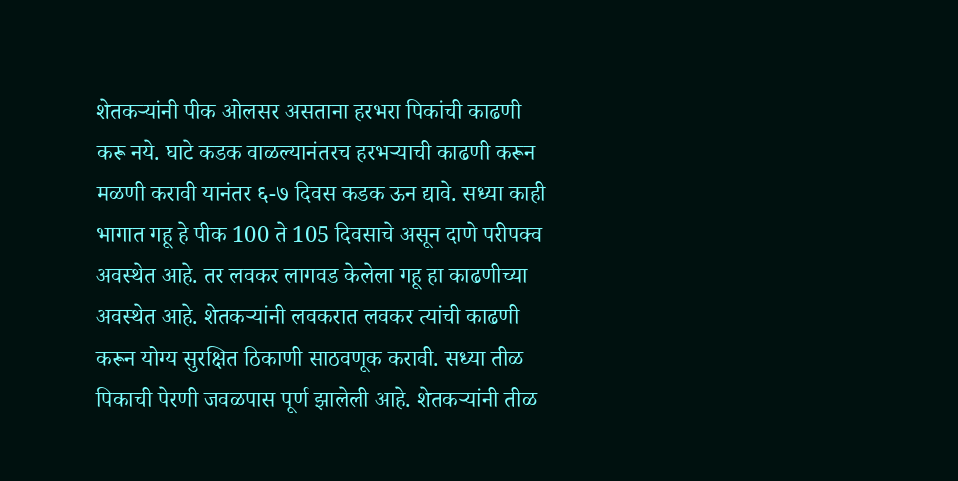शेतकऱ्यांनी पीक ओलसर असताना हरभरा पिकांची काढणी करू नये. घाटे कडक वाळल्यानंतरच हरभऱ्याची काढणी करून मळणी करावी यानंतर ६-७ दिवस कडक ऊन द्यावे. सध्या काही भागात गहू हे पीक 100 ते 105 दिवसाचे असून दाणे परीपक्व अवस्थेत आहे. तर लवकर लागवड केलेला गहू हा काढणीच्या अवस्थेत आहे. शेतकऱ्यांनी लवकरात लवकर त्यांची काढणी करून योग्य सुरक्षित ठिकाणी साठवणूक करावी. सध्या तीळ पिकाची पेरणी जवळपास पूर्ण झालेली आहे. शेतकऱ्यांनी तीळ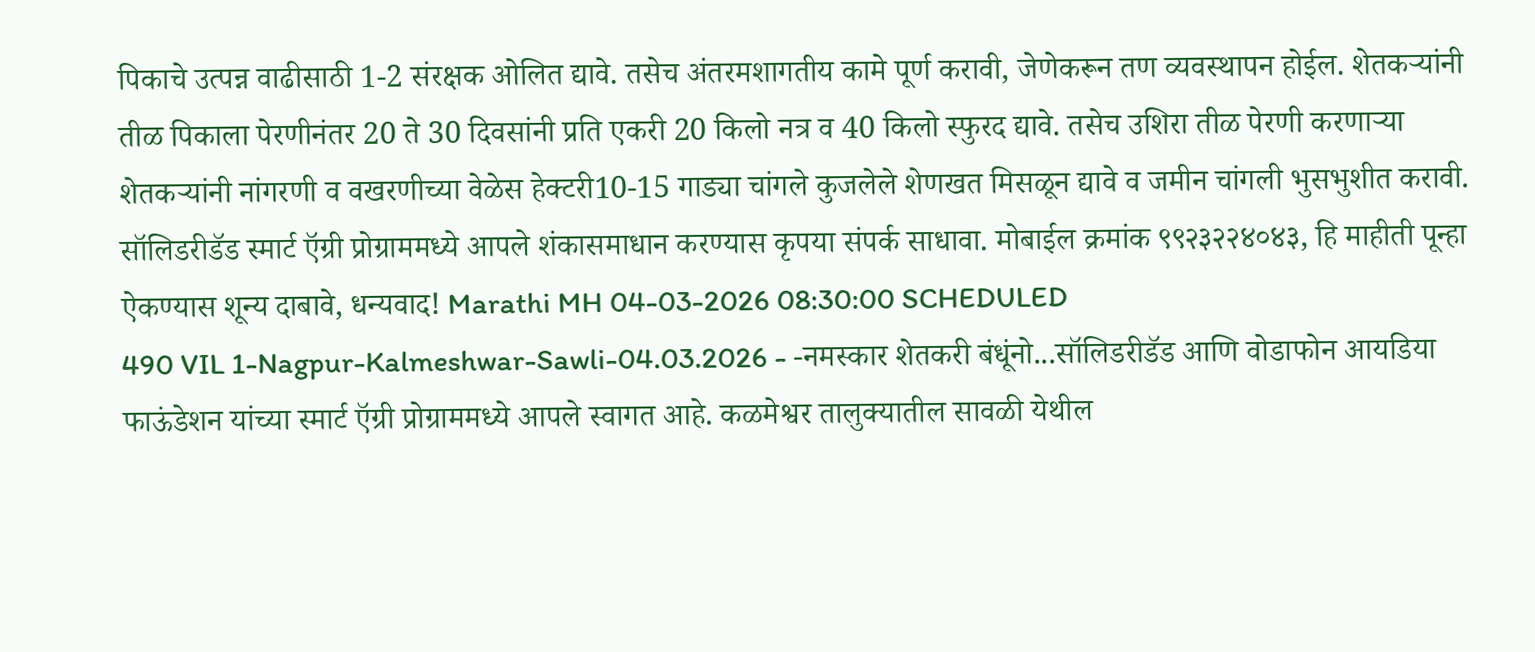पिकाचे उत्पन्न वाढीसाठी 1-2 संरक्षक ओलित द्यावे. तसेच अंतरमशागतीय कामे पूर्ण करावी, जेणेकरून तण व्यवस्थापन होईल. शेतकऱ्यांनी तीळ पिकाला पेरणीनंतर 20 ते 30 दिवसांनी प्रति एकरी 20 किलो नत्र व 40 किलो स्फुरद द्यावे. तसेच उशिरा तीळ पेरणी करणाऱ्या शेतकऱ्यांनी नांगरणी व वखरणीच्या वेळेस हेक्टरी10-15 गाड्या चांगले कुजलेले शेणखत मिसळून द्यावे व जमीन चांगली भुसभुशीत करावी. सॉलिडरीडॅड स्मार्ट ऍग्री प्रोग्राममध्ये आपले शंकासमाधान करण्यास कृपया संपर्क साधावा. मोबाईल क्रमांक ९९२३२२४०४३, हि माहीती पून्हा ऐकण्यास शून्य दाबावे, धन्यवाद! Marathi MH 04-03-2026 08:30:00 SCHEDULED
490 VIL 1-Nagpur-Kalmeshwar-Sawli-04.03.2026 - -नमस्कार शेतकरी बंधूंनो...सॉलिडरीडॅड आणि वोडाफोन आयडिया फाऊंडेशन यांच्या स्मार्ट ऍग्री प्रोग्राममध्ये आपले स्वागत आहे. कळमेश्वर तालुक्यातील सावळी येथील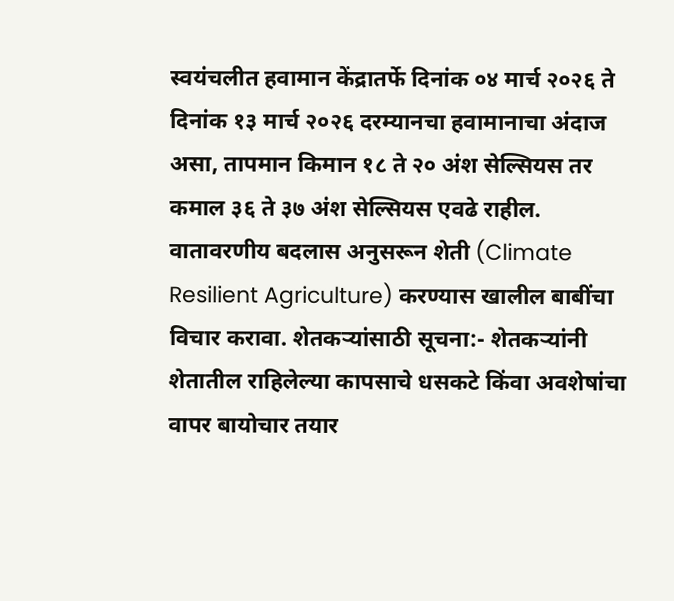स्वयंचलीत हवामान केंद्रातर्फे दिनांक ०४ मार्च २०२६ ते दिनांक १३ मार्च २०२६ दरम्यानचा हवामानाचा अंदाज असा, तापमान किमान १८ ते २० अंश सेल्सियस तर कमाल ३६ ते ३७ अंश सेल्सियस एवढे राहील. वातावरणीय बदलास अनुसरून शेती (Climate Resilient Agriculture) करण्यास खालील बाबींचा विचार करावा. शेतकऱ्यांसाठी सूचना:- शेतकऱ्यांनी शेतातील राहिलेल्या कापसाचे धसकटे किंवा अवशेषांचा वापर बायोचार तयार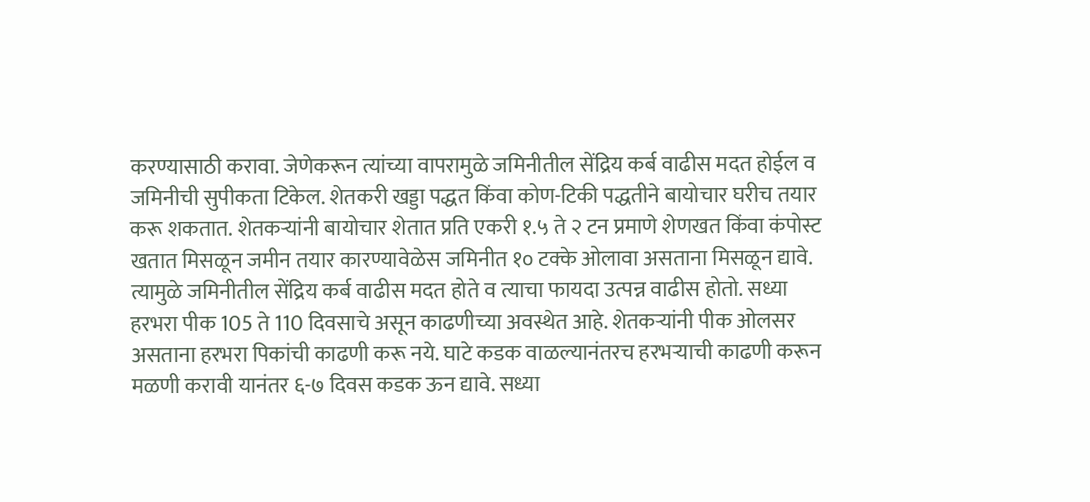करण्यासाठी करावा. जेणेकरून त्यांच्या वापरामुळे जमिनीतील सेंद्रिय कर्ब वाढीस मदत होईल व जमिनीची सुपीकता टिकेल. शेतकरी खड्डा पद्धत किंवा कोण-टिकी पद्धतीने बायोचार घरीच तयार करू शकतात. शेतकऱ्यांनी बायोचार शेतात प्रति एकरी १.५ ते २ टन प्रमाणे शेणखत किंवा कंपोस्ट खतात मिसळून जमीन तयार कारण्यावेळेस जमिनीत १० टक्के ओलावा असताना मिसळून द्यावे. त्यामुळे जमिनीतील सेंद्रिय कर्ब वाढीस मदत होते व त्याचा फायदा उत्पन्न वाढीस होतो. सध्या हरभरा पीक 105 ते 110 दिवसाचे असून काढणीच्या अवस्थेत आहे. शेतकऱ्यांनी पीक ओलसर असताना हरभरा पिकांची काढणी करू नये. घाटे कडक वाळल्यानंतरच हरभऱ्याची काढणी करून मळणी करावी यानंतर ६-७ दिवस कडक ऊन द्यावे. सध्या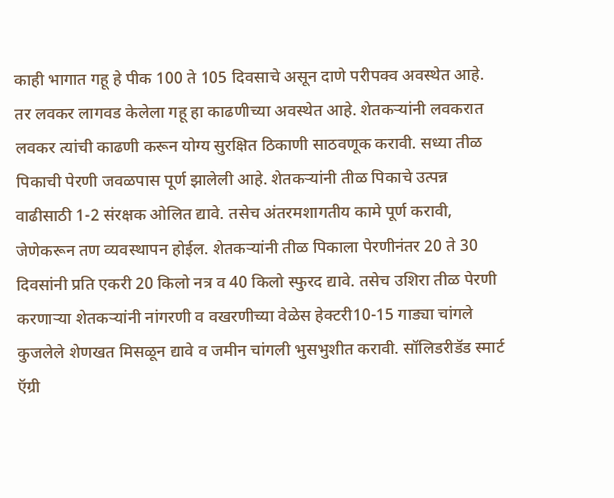काही भागात गहू हे पीक 100 ते 105 दिवसाचे असून दाणे परीपक्व अवस्थेत आहे. तर लवकर लागवड केलेला गहू हा काढणीच्या अवस्थेत आहे. शेतकऱ्यांनी लवकरात लवकर त्यांची काढणी करून योग्य सुरक्षित ठिकाणी साठवणूक करावी. सध्या तीळ पिकाची पेरणी जवळपास पूर्ण झालेली आहे. शेतकऱ्यांनी तीळ पिकाचे उत्पन्न वाढीसाठी 1-2 संरक्षक ओलित द्यावे. तसेच अंतरमशागतीय कामे पूर्ण करावी, जेणेकरून तण व्यवस्थापन होईल. शेतकऱ्यांनी तीळ पिकाला पेरणीनंतर 20 ते 30 दिवसांनी प्रति एकरी 20 किलो नत्र व 40 किलो स्फुरद द्यावे. तसेच उशिरा तीळ पेरणी करणाऱ्या शेतकऱ्यांनी नांगरणी व वखरणीच्या वेळेस हेक्टरी10-15 गाड्या चांगले कुजलेले शेणखत मिसळून द्यावे व जमीन चांगली भुसभुशीत करावी. सॉलिडरीडॅड स्मार्ट ऍग्री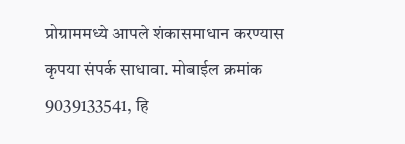प्रोग्राममध्ये आपले शंकासमाधान करण्यास कृपया संपर्क साधावा. मोबाईल क्रमांक 9039133541, हि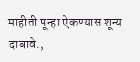माहीती पून्हा ऐकण्यास शून्य दाबावे.,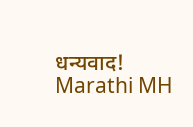धन्यवाद! Marathi MH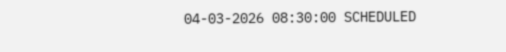04-03-2026 08:30:00 SCHEDULED